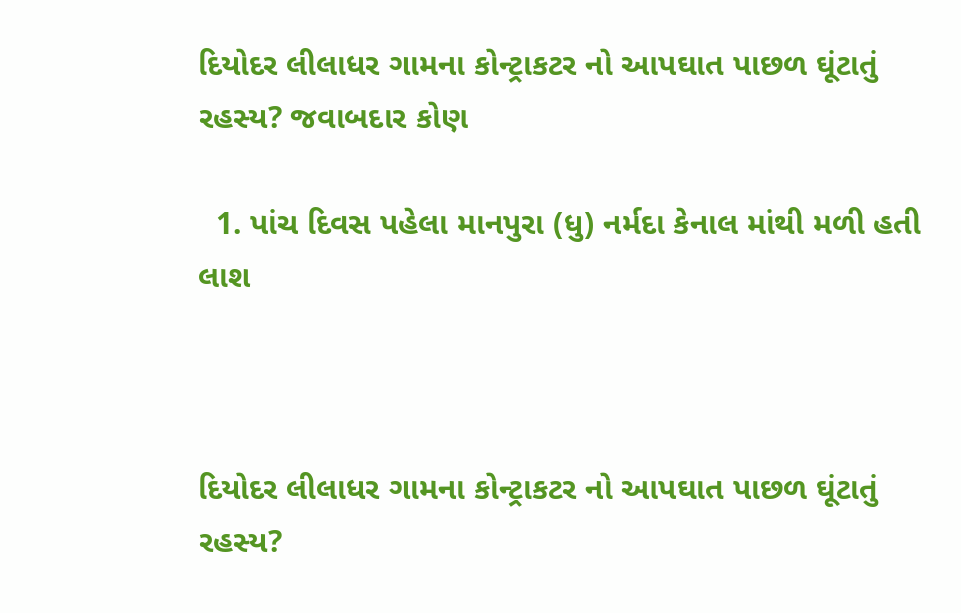દિયોદર લીલાધર ગામના કોન્ટ્રાકટર નો આપઘાત પાછળ ઘૂંટાતું રહસ્ય? જવાબદાર કોણ

  1. પાંચ દિવસ પહેલા માનપુરા (ધુ) નર્મદા કેનાલ માંથી મળી હતી લાશ



દિયોદર લીલાધર ગામના કોન્ટ્રાકટર નો આપઘાત પાછળ ઘૂંટાતું રહસ્ય?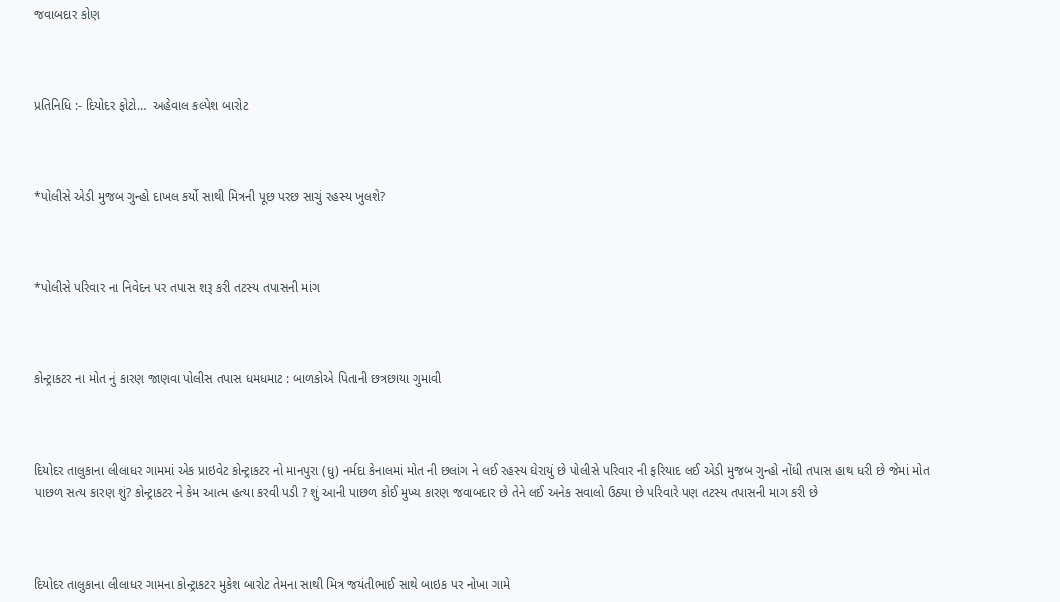જવાબદાર કોણ



પ્રતિનિધિ :- દિયોદર ફોટો…  અહેવાલ કલ્પેશ બારોટ



*પોલીસે એડી મુજબ ગુન્હો દાખલ કર્યો સાથી મિત્રની પૂછ પરછ સાચું રહસ્ય ખુલશે?



*પોલીસે પરિવાર ના નિવેદન પર તપાસ શરૂ કરી તટસ્ય તપાસની માંગ



કોન્ટ્રાકટર ના મોત નું કારણ જાણવા પોલીસ તપાસ ધમધમાટ : બાળકોએ પિતાની છત્રછાયા ગુમાવી



દિયોદર તાલુકાના લીલાધર ગામમાં એક પ્રાઇવેટ કોન્ટ્રાકટર નો માનપુરા (ધુ) નર્મદા કેનાલમાં મોત ની છલાંગ ને લઈ રહસ્ય ઘેરાયું છે પોલીસે પરિવાર ની ફરિયાદ લઈ એડી મુજબ ગુન્હો નોંધી તપાસ હાથ ધરી છે જેમાં મોત પાછળ સત્ય કારણ શું? કોન્ટ્રાકટર ને કેમ આત્મ હત્યા કરવી પડી ? શું આની પાછળ કોઈ મુખ્ય કારણ જવાબદાર છે તેને લઈ અનેક સવાલો ઉઠ્યા છે પરિવારે પણ તટસ્ય તપાસની માગ કરી છે



દિયોદર તાલુકાના લીલાધર ગામના કોન્ટ્રાકટર મુકેશ બારોટ તેમના સાથી મિત્ર જયંતીભાઈ સાથે બાઇક પર નોખા ગામે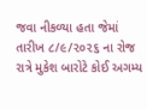જવા નીકળ્યા હતા જેમાં તારીખ ૮/૯/૨૦૨૬ ના રોજ રાત્રે મુકેશ બારોટે કોઈ અગમ્ય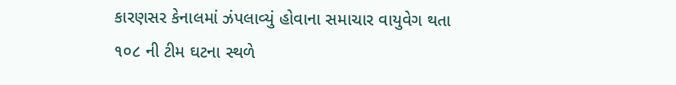કારણસર કેનાલમાં ઝંપલાવ્યું હોવાના સમાચાર વાયુવેગ થતા ૧૦૮ ની ટીમ ઘટના સ્થળે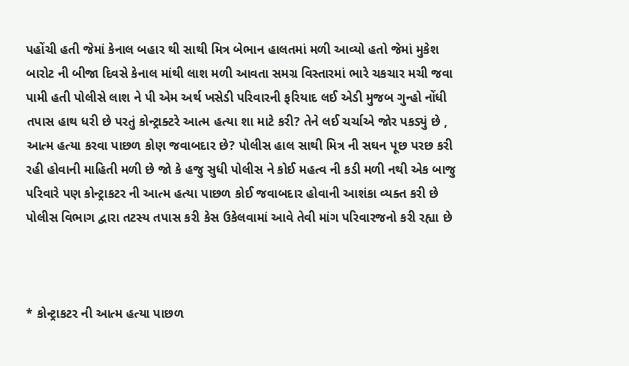પહોંચી હતી જેમાં કેનાલ બહાર થી સાથી મિત્ર બેભાન હાલતમાં મળી આવ્યો હતો જેમાં મુકેશ બારોટ ની બીજા દિવસે કેનાલ માંથી લાશ મળી આવતા સમગ્ર વિસ્તારમાં ભારે ચકચાર મચી જવા પામી હતી પોલીસે લાશ ને પી એમ અર્થ ખસેડી પરિવારની ફરિયાદ લઈ એડી મુજબ ગુન્હો નોંધી તપાસ હાથ ધરી છે પરતું કોન્ટ્રાક્ટરે આત્મ હત્યા શા માટે કરી? તેને લઈ ચર્ચાએ જોર પકડ્યું છે , આત્મ હત્યા કરવા પાછળ કોણ જવાબદાર છે? પોલીસ હાલ સાથી મિત્ર ની સઘન પૂછ પરછ કરી રહી હોવાની માહિતી મળી છે જો કે હજુ સુધી પોલીસ ને કોઈ મહત્વ ની કડી મળી નથી એક બાજુ પરિવારે પણ કોન્ટ્રાકટર ની આત્મ હત્યા પાછળ કોઈ જવાબદાર હોવાની આશંકા વ્યક્ત કરી છે પોલીસ વિભાગ દ્વારા તટસ્ય તપાસ કરી કેસ ઉકેલવામાં આવે તેવી માંગ પરિવારજનો કરી રહ્યા છે



* કોન્ટ્રાકટર ની આત્મ હત્યા પાછળ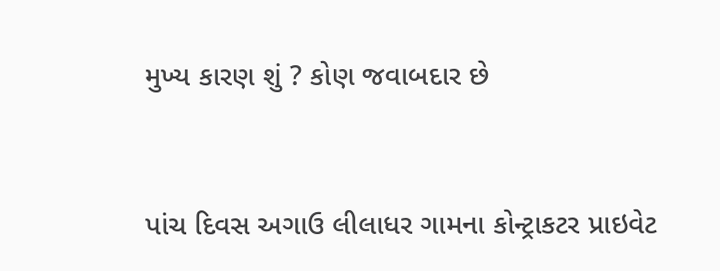મુખ્ય કારણ શું ? કોણ જવાબદાર છે



પાંચ દિવસ અગાઉ લીલાધર ગામના કોન્ટ્રાકટર પ્રાઇવેટ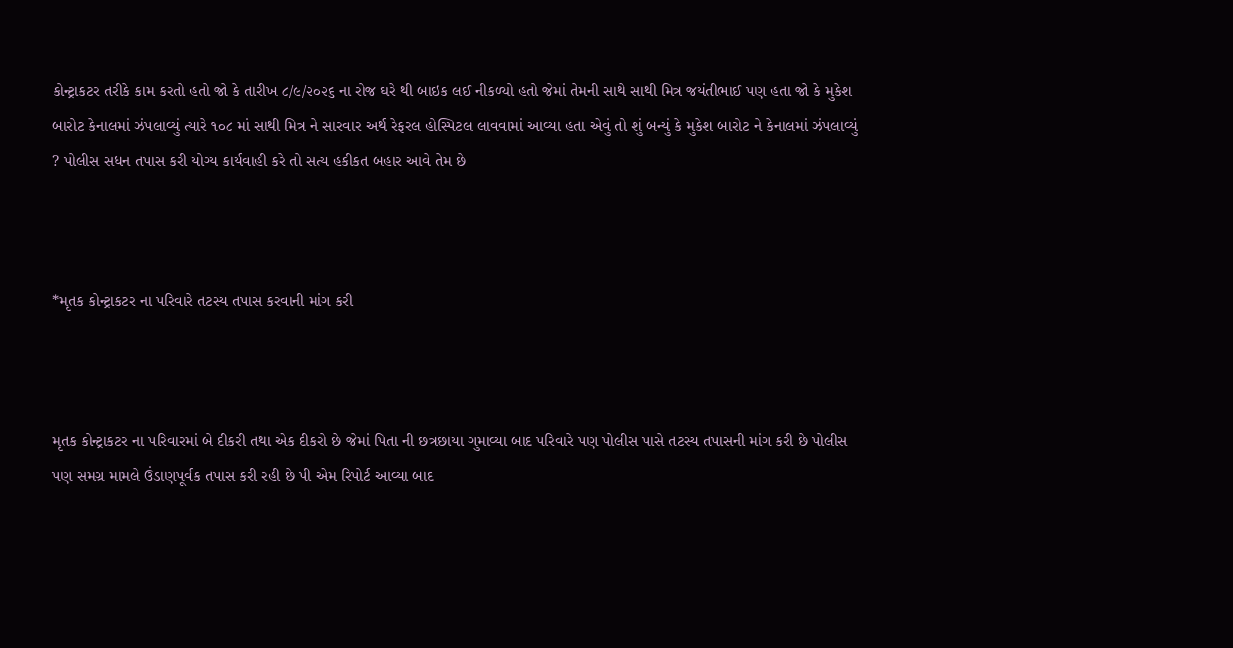કોન્ટ્રાકટર તરીકે કામ કરતો હતો જો કે તારીખ ૮/૯/૨૦૨૬ ના રોજ ઘરે થી બાઇક લઈ નીકળ્યો હતો જેમાં તેમની સાથે સાથી મિત્ર જયંતીભાઈ પણ હતા જો કે મુકેશ બારોટ કેનાલમાં ઝંપલાવ્યું ત્યારે ૧૦૮ માં સાથી મિત્ર ને સારવાર અર્થ રેફરલ હોસ્પિટલ લાવવામાં આવ્યા હતા એવું તો શું બન્યું કે મુકેશ બારોટ ને કેનાલમાં ઝંપલાવ્યું ? પોલીસ સધન તપાસ કરી યોગ્ય કાર્યવાહી કરે તો સત્ય હકીકત બહાર આવે તેમ છે



*મૃતક કોન્ટ્રાકટર ના પરિવારે તટસ્ય તપાસ કરવાની માંગ કરી



મૃતક કોન્ટ્રાકટર ના પરિવારમાં બે દીકરી તથા એક દીકરો છે જેમાં પિતા ની છત્રછાયા ગુમાવ્યા બાદ પરિવારે પણ પોલીસ પાસે તટસ્ય તપાસની માંગ કરી છે પોલીસ પણ સમગ્ર મામલે ઉંડાણપૂર્વક તપાસ કરી રહી છે પી એમ રિપોર્ટ આવ્યા બાદ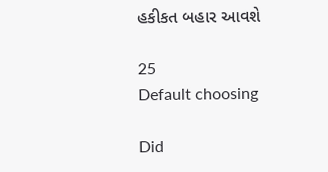હકીકત બહાર આવશે

25
Default choosing

Did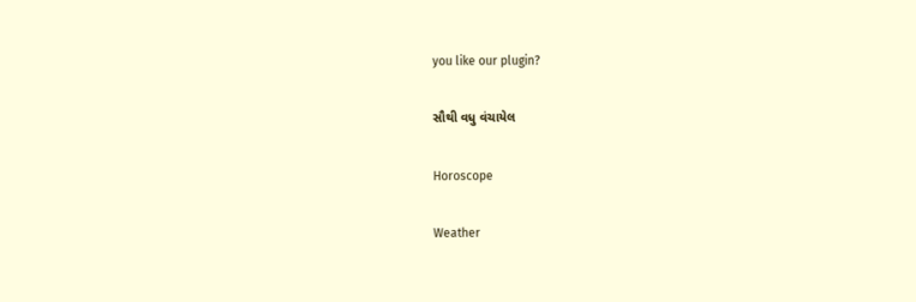you like our plugin?

સૌથી વધુ વંચાયેલ

Horoscope

Weather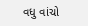વધુ વાંચો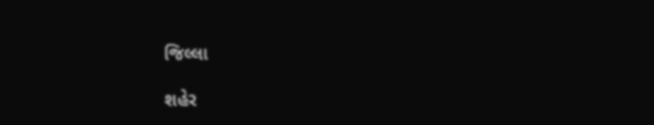જિલ્લા

શહેર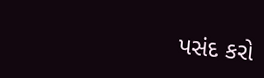પસંદ કરો